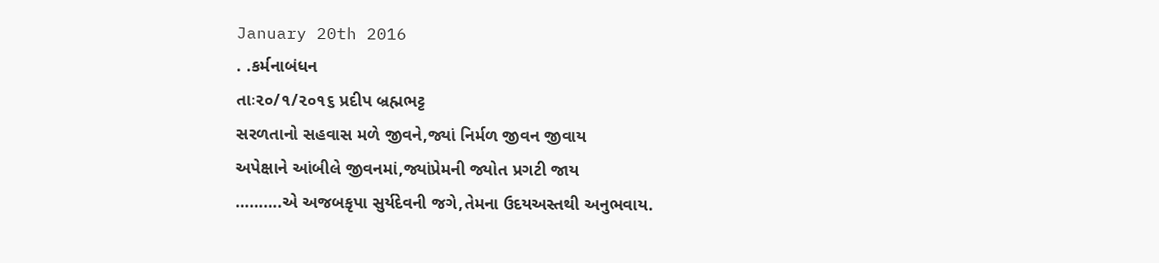January 20th 2016
. .કર્મનાબંધન
તાઃ૨૦/૧/૨૦૧૬ પ્રદીપ બ્રહ્મભટ્ટ
સરળતાનો સહવાસ મળે જીવને,જ્યાં નિર્મળ જીવન જીવાય
અપેક્ષાને આંબીલે જીવનમાં,જ્યાંપ્રેમની જ્યોત પ્રગટી જાય
……….એ અજબકૃપા સુર્યદેવની જગે,તેમના ઉદયઅસ્તથી અનુભવાય.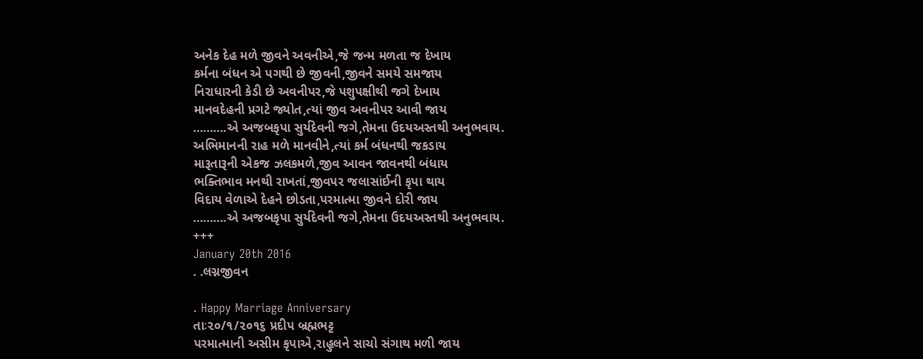અનેક દેહ મળે જીવને અવનીએ,જે જન્મ મળતા જ દેખાય
કર્મના બંધન એ પગથી છે જીવની,જીવને સમયે સમજાય
નિરાધારની કેડી છે અવનીપર,જે પશુપક્ષીથી જગે દેખાય
માનવદેહની પ્રગટે જ્યોત,ત્યાં જીવ અવનીપર આવી જાય
……….એ અજબકૃપા સુર્યદેવની જગે,તેમના ઉદયઅસ્તથી અનુભવાય.
અભિમાનની રાહ મળે માનવીને,ત્યાં કર્મ બંધનથી જકડાય
મારૂતારૂની એકજ ઝલકમળે,જીવ આવન જાવનથી બંધાય
ભક્તિભાવ મનથી રાખતાં,જીવપર જલાસાંઈની કૃપા થાય
વિદાય વેળાએ દેહને છોડતા,પરમાત્મા જીવને દોરી જાય
……….એ અજબકૃપા સુર્યદેવની જગે,તેમના ઉદયઅસ્તથી અનુભવાય.
+++
January 20th 2016
. .લગ્નજીવન

. Happy Marriage Anniversary
તાઃ૨૦/૧/૨૦૧૬ પ્રદીપ બ્રહ્મભટ્ટ
પરમાત્માની અસીમ કૃપાએ,રાહુલને સાચો સંગાથ મળી જાય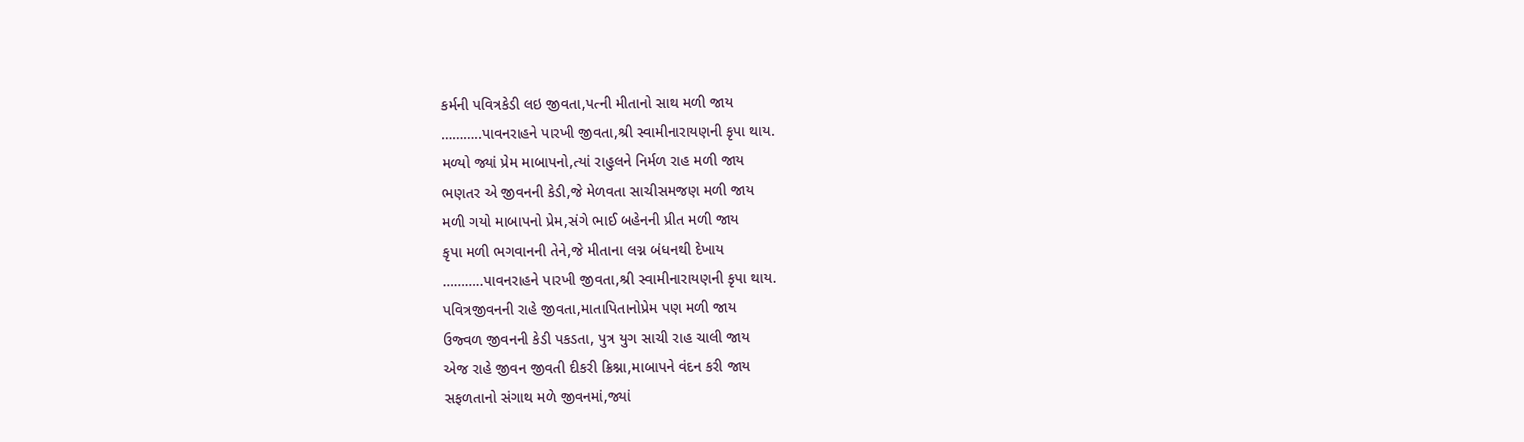કર્મની પવિત્રકેડી લઇ જીવતા,પત્ની મીતાનો સાથ મળી જાય
………..પાવનરાહને પારખી જીવતા,શ્રી સ્વામીનારાયણની કૃપા થાય.
મળ્યો જ્યાં પ્રેમ માબાપનો,ત્યાં રાહુલને નિર્મળ રાહ મળી જાય
ભણતર એ જીવનની કેડી,જે મેળવતા સાચીસમજણ મળી જાય
મળી ગયો માબાપનો પ્રેમ,સંગે ભાઈ બહેનની પ્રીત મળી જાય
કૃપા મળી ભગવાનની તેને,જે મીતાના લગ્ન બંધનથી દેખાય
………..પાવનરાહને પારખી જીવતા,શ્રી સ્વામીનારાયણની કૃપા થાય.
પવિત્રજીવનની રાહે જીવતા,માતાપિતાનોપ્રેમ પણ મળી જાય
ઉજ્વળ જીવનની કેડી પકડતા, પુત્ર યુગ સાચી રાહ ચાલી જાય
એજ રાહે જીવન જીવતી દીકરી ક્રિશ્ના,માબાપને વંદન કરી જાય
સફળતાનો સંગાથ મળે જીવનમાં,જ્યાં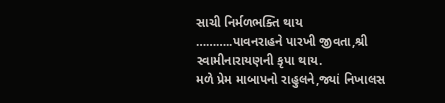સાચી નિર્મળભક્તિ થાય
………..પાવનરાહને પારખી જીવતા,શ્રી સ્વામીનારાયણની કૃપા થાય.
મળે પ્રેમ માબાપનો રાહુલને,જ્યાં નિખાલસ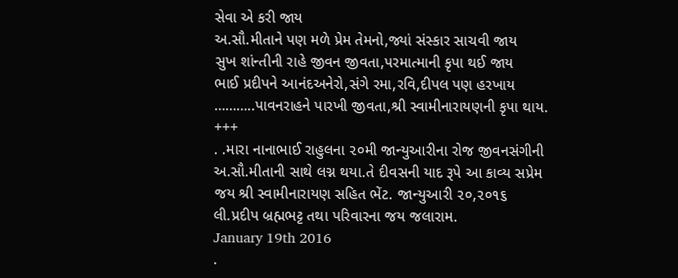સેવા એ કરી જાય
અ.સૌ.મીતાને પણ મળે પ્રેમ તેમનો,જ્યાં સંસ્કાર સાચવી જાય
સુખ શાંન્તીની રાહે જીવન જીવતા,પરમાત્માની કૃપા થઈ જાય
ભાઈ પ્રદીપને આનંદઅનેરો,સંગે રમા,રવિ,દીપલ પણ હરખાય
………..પાવનરાહને પારખી જીવતા,શ્રી સ્વામીનારાયણની કૃપા થાય.
+++
. .મારા નાનાભાઈ રાહુલના ૨૦મી જાન્યુઆરીના રોજ જીવનસંગીની
અ.સૌ.મીતાની સાથે લગ્ન થયા.તે દીવસની યાદ રૂપે આ કાવ્ય સપ્રેમ
જય શ્રી સ્વામીનારાયણ સહિત ભેંટ. જાન્યુઆરી ૨૦,૨૦૧૬
લી.પ્રદીપ બ્રહ્મભટ્ટ તથા પરિવારના જય જલારામ.
January 19th 2016
.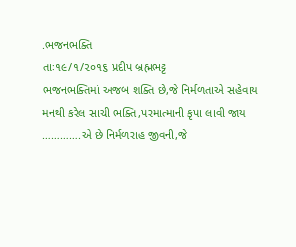.ભજનભક્તિ
તાઃ૧૯/૧/૨૦૧૬ પ્રદીપ બ્રહ્મભટ્ટ
ભજનભક્તિમાં અજબ શક્તિ છે,જે નિર્મળતાએ સહેવાય
મનથી કરેલ સાચી ભક્તિ,પરમાત્માની કૃપા લાવી જાય
………….એ છે નિર્મળરાહ જીવની,જે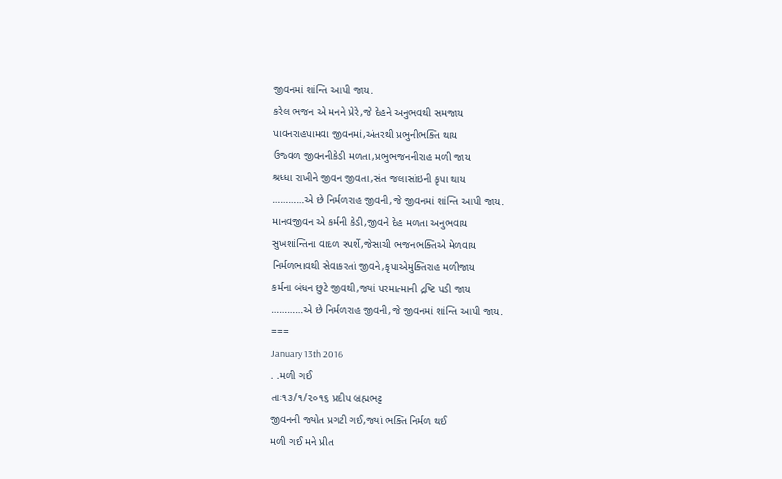જીવનમાં શાંન્તિ આપી જાય.
કરેલ ભજન એ મનને પ્રેરે,જે દેહને અનુભવથી સમજાય
પાવનરાહપામવા જીવનમાં,અંતરથી પ્રભુનીભક્તિ થાય
ઉજ્વળ જીવનનીકેડી મળતા,પ્રભુભજનનીરાહ મળી જાય
શ્રધ્ધા રાખીને જીવન જીવતા,સંત જલાસાંઇની કૃપા થાય
…………એ છે નિર્મળરાહ જીવની,જે જીવનમાં શાંન્તિ આપી જાય.
માનવજીવન એ કર્મની કેડી,જીવને દેહ મળતા અનુભવાય
સુખશાંન્તિના વાદળ સ્પર્શે,જેસાચી ભજનભક્તિએ મેળવાય
નિર્મળભાવથી સેવાકરતાં જીવને,કૃપાએમુક્તિરાહ મળીજાય
કર્મના બંધન છુટે જીવથી,જ્યાં પરમાત્માની દ્રષ્ટિ પડી જાય
…………એ છે નિર્મળરાહ જીવની,જે જીવનમાં શાંન્તિ આપી જાય.
===
January 13th 2016
. .મળી ગઈ
તાઃ૧૩/૧/૨૦૧૬ પ્રદીપ બ્રહ્મભટ્ટ
જીવનની જ્યોત પ્રગટી ગઈ,જ્યાં ભક્તિ નિર્મળ થઈ
મળી ગઈ મને પ્રીત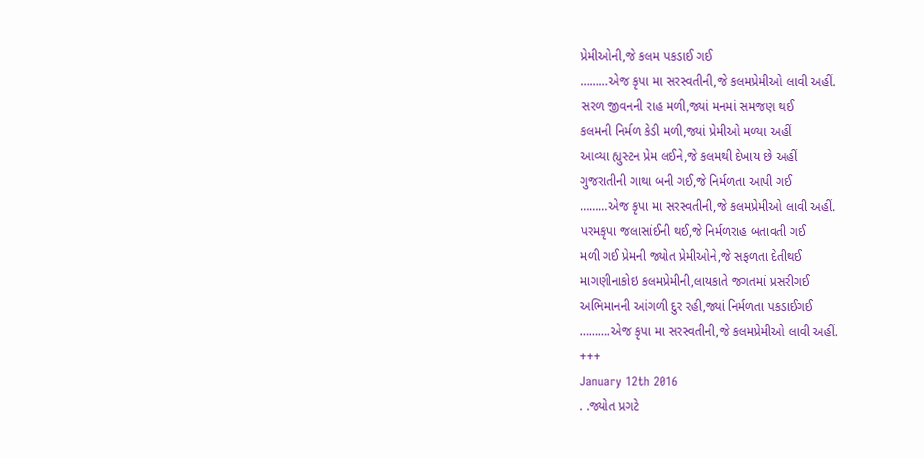પ્રેમીઓની,જે કલમ પકડાઈ ગઈ
………એજ કૃપા મા સરસ્વતીની,જે કલમપ્રેમીઓ લાવી અહીં.
સરળ જીવનની રાહ મળી,જ્યાં મનમાં સમજણ થઈ
કલમની નિર્મળ કેડી મળી,જ્યાં પ્રેમીઓ મળ્યા અહીં
આવ્યા હ્યુસ્ટન પ્રેમ લઈને,જે કલમથી દેખાય છે અહીં
ગુજરાતીની ગાથા બની ગઈ,જે નિર્મળતા આપી ગઈ
………એજ કૃપા મા સરસ્વતીની,જે કલમપ્રેમીઓ લાવી અહીં.
પરમકૃપા જલાસાંઈની થઈ,જે નિર્મળરાહ બતાવતી ગઈ
મળી ગઈ પ્રેમની જ્યોત પ્રેમીઓને,જે સફળતા દેતીથઈ
માગણીનાકોઇ કલમપ્રેમીની,લાયકાતે જગતમાં પ્રસરીગઈ
અભિમાનની આંગળી દુર રહી,જ્યાં નિર્મળતા પકડાઈગઈ
……….એજ કૃપા મા સરસ્વતીની,જે કલમપ્રેમીઓ લાવી અહીં.
+++
January 12th 2016
. .જ્યોત પ્રગટે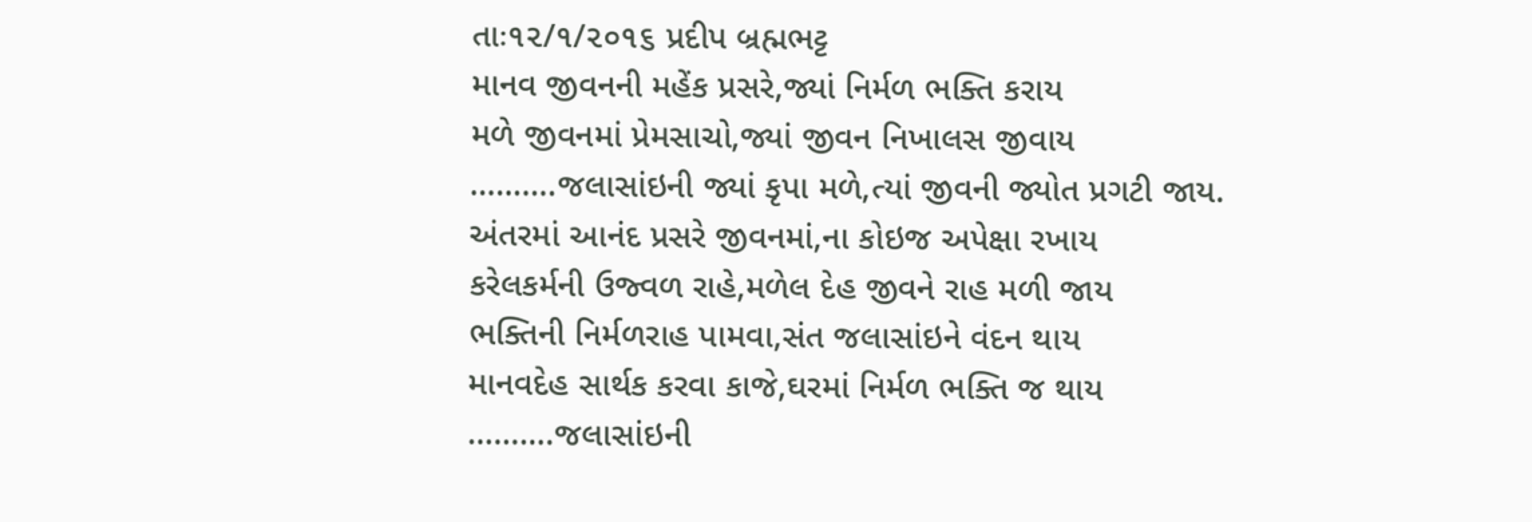તાઃ૧૨/૧/૨૦૧૬ પ્રદીપ બ્રહ્મભટ્ટ
માનવ જીવનની મહેંક પ્રસરે,જ્યાં નિર્મળ ભક્તિ કરાય
મળે જીવનમાં પ્રેમસાચો,જ્યાં જીવન નિખાલસ જીવાય
……….જલાસાંઇની જ્યાં કૃપા મળે,ત્યાં જીવની જ્યોત પ્રગટી જાય.
અંતરમાં આનંદ પ્રસરે જીવનમાં,ના કોઇજ અપેક્ષા રખાય
કરેલકર્મની ઉજ્વળ રાહે,મળેલ દેહ જીવને રાહ મળી જાય
ભક્તિની નિર્મળરાહ પામવા,સંત જલાસાંઇને વંદન થાય
માનવદેહ સાર્થક કરવા કાજે,ઘરમાં નિર્મળ ભક્તિ જ થાય
……….જલાસાંઇની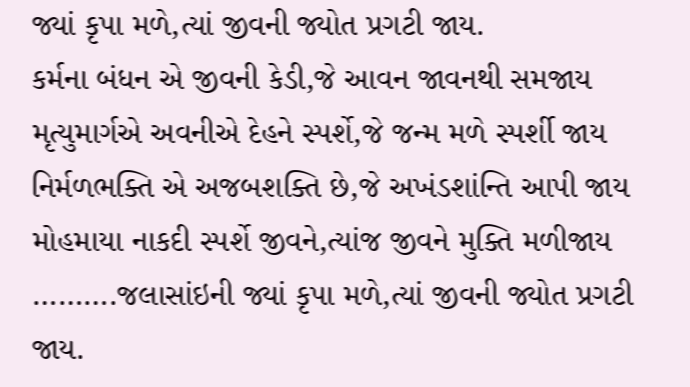જ્યાં કૃપા મળે,ત્યાં જીવની જ્યોત પ્રગટી જાય.
કર્મના બંધન એ જીવની કેડી,જે આવન જાવનથી સમજાય
મૃત્યુમાર્ગએ અવનીએ દેહને સ્પર્શે,જે જન્મ મળે સ્પર્શી જાય
નિર્મળભક્તિ એ અજબશક્તિ છે,જે અખંડશાંન્તિ આપી જાય
મોહમાયા નાકદી સ્પર્શે જીવને,ત્યાંજ જીવને મુક્તિ મળીજાય
……….જલાસાંઇની જ્યાં કૃપા મળે,ત્યાં જીવની જ્યોત પ્રગટી જાય.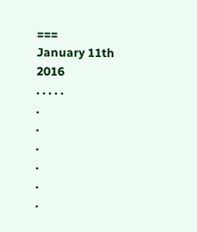===
January 11th 2016
. . . . .
.
.
.
.
.
.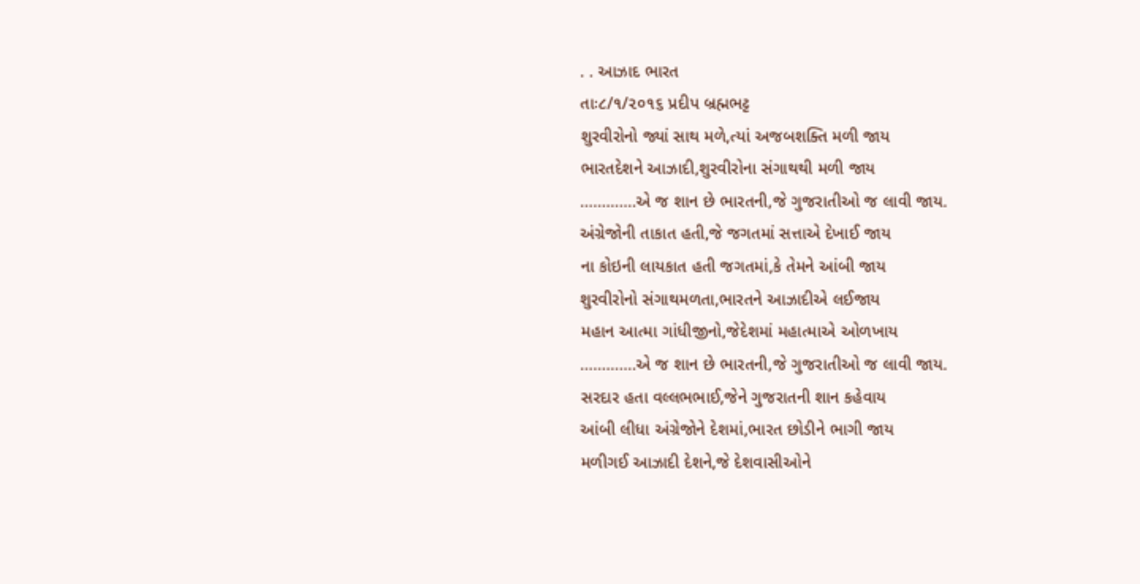. . આઝાદ ભારત
તાઃ૮/૧/૨૦૧૬ પ્રદીપ બ્રહ્મભટ્ટ
શુરવીરોનો જ્યાં સાથ મળે,ત્યાં અજબશક્તિ મળી જાય
ભારતદેશને આઝાદી,શુરવીરોના સંગાથથી મળી જાય
………….એ જ શાન છે ભારતની,જે ગુજરાતીઓ જ લાવી જાય.
અંગ્રેજોની તાકાત હતી,જે જગતમાં સત્તાએ દેખાઈ જાય
ના કોઇની લાયકાત હતી જગતમાં,કે તેમને આંબી જાય
શુરવીરોનો સંગાથમળતા,ભારતને આઝાદીએ લઈજાય
મહાન આત્મા ગાંધીજીનો,જેદેશમાં મહાત્માએ ઓળખાય
………….એ જ શાન છે ભારતની,જે ગુજરાતીઓ જ લાવી જાય.
સરદાર હતા વલ્લભભાઈ,જેને ગુજરાતની શાન કહેવાય
આંબી લીધા અંગ્રેજોને દેશમાં,ભારત છોડીને ભાગી જાય
મળીગઈ આઝાદી દેશને,જે દેશવાસીઓને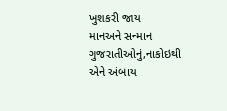ખુશકરી જાય
માનઅને સન્માન ગુજરાતીઓનું,નાકોઇથી એને અંબાય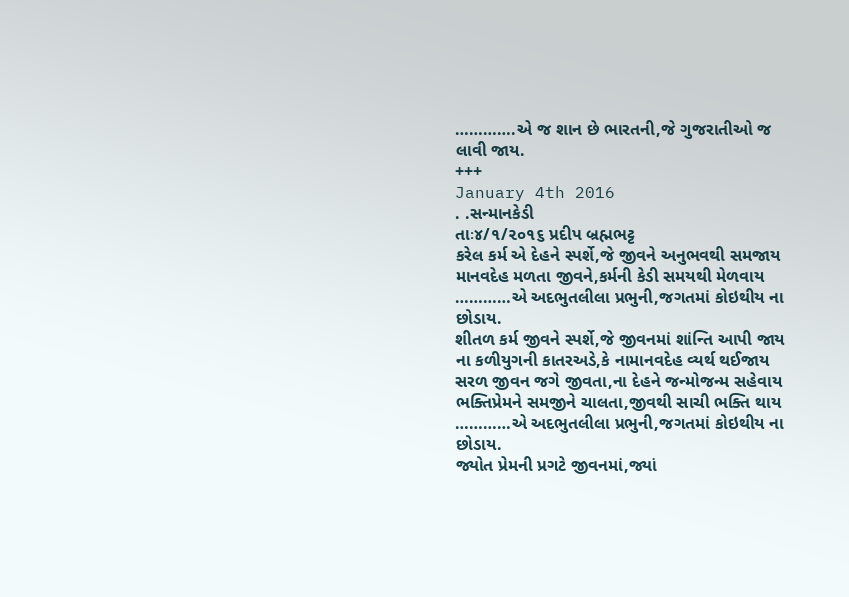………….એ જ શાન છે ભારતની,જે ગુજરાતીઓ જ લાવી જાય.
+++
January 4th 2016
. .સન્માનકેડી
તાઃ૪/૧/૨૦૧૬ પ્રદીપ બ્રહ્મભટ્ટ
કરેલ કર્મ એ દેહને સ્પર્શે,જે જીવને અનુભવથી સમજાય
માનવદેહ મળતા જીવને,કર્મની કેડી સમયથી મેળવાય
…………એ અદભુતલીલા પ્રભુની,જગતમાં કોઇથીય ના છોડાય.
શીતળ કર્મ જીવને સ્પર્શે,જે જીવનમાં શાંન્તિ આપી જાય
ના કળીયુગની કાતરઅડે,કે નામાનવદેહ વ્યર્થ થઈજાય
સરળ જીવન જગે જીવતા,ના દેહને જન્મોજન્મ સહેવાય
ભક્તિપ્રેમને સમજીને ચાલતા,જીવથી સાચી ભક્તિ થાય
…………એ અદભુતલીલા પ્રભુની,જગતમાં કોઇથીય ના છોડાય.
જ્યોત પ્રેમની પ્રગટે જીવનમાં,જ્યાં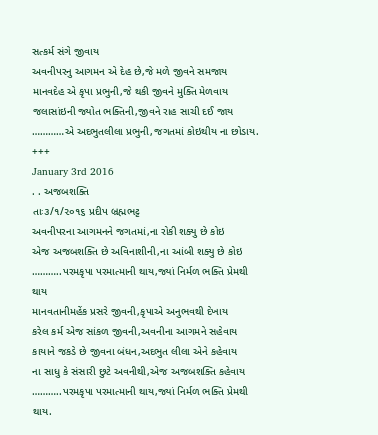સત્કર્મ સંગે જીવાય
અવનીપરનુ આગમન એ દેહ છે,જે મળે જીવને સમજાય
માનવદેહ એ કૃપા પ્રભુની,જે થકી જીવને મુક્તિ મેળવાય
જલાસાંઇની જ્યોત ભક્તિની,જીવને રાહ સાચી દઈ જાય
…………એ અદભુતલીલા પ્રભુની,જગતમાં કોઇથીય ના છોડાય.
+++
January 3rd 2016
. . અજબશક્તિ
તાઃ૩/૧/૨૦૧૬ પ્રદીપ બ્રહ્મભટ્ટ
અવનીપરના આગમનને જગતમાં,ના રોકી શક્યુ છે કોઇ
એજ અજબશક્તિ છે અવિનાશીની,ના આંબી શક્યુ છે કોઇ
………..પરમકૃપા પરમાત્માની થાય,જ્યાં નિર્મળ ભક્તિ પ્રેમથી થાય
માનવતાનીમહેંક પ્રસરે જીવની,કૃપાએ અનુભવથી દેખાય
કરેલ કર્મ એજ સાંકળ જીવની,અવનીના આગમને સહેવાય
કાયાને જકડે છે જીવના બંધન,અદભુત લીલા એને કહેવાય
ના સાધુ કે સંસારી છુટે અવનીથી,એજ અજબશક્તિ કહેવાય
………..પરમકૃપા પરમાત્માની થાય,જ્યાં નિર્મળ ભક્તિ પ્રેમથી થાય.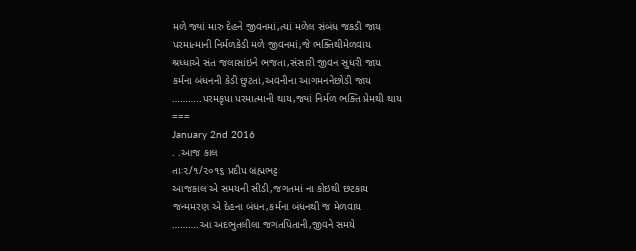મળે જ્યાં મારુ દેહને જીવનમાં,ત્યાં મળેલ સંબંધ જકડી જાય
પરમાત્માની નિર્મળકેડી મળે જીવનમાં,જે ભક્તિથીમેળવાય
શ્રધ્ધાએ સંત જલાસાંઇને ભજતા,સંસારી જીવન સુધરી જાય
કર્મના બંધનની કેડી છુટતાં,અવનીના આગમનનેછોડી જાય
………..પરમકૃપા પરમાત્માની થાય,જ્યાં નિર્મળ ભક્તિ પ્રેમથી થાય
===
January 2nd 2016
. .આજ કાલ
તાઃ૨/૧/૨૦૧૬ પ્રદીપ બ્રહ્મભટ્ટ
આજકાલ એ સમયની સીડી,જગતમાં ના કોઇથી છટકાય
જન્મમરણ એ દેહના બંધન,કર્મના બંધનથી જ મેળવાય
……….આ અદભુતલીલા જગતપિતાની,જીવને સમયે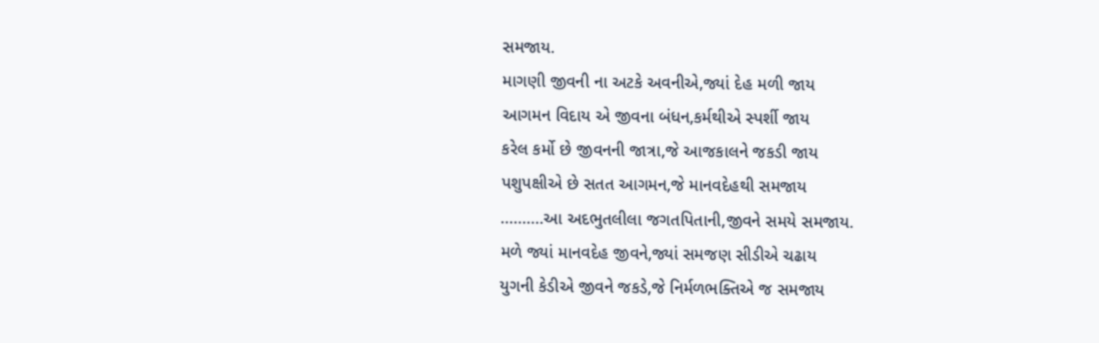સમજાય.
માગણી જીવની ના અટકે અવનીએ,જ્યાં દેહ મળી જાય
આગમન વિદાય એ જીવના બંધન,કર્મથીએ સ્પર્શી જાય
કરેલ કર્મો છે જીવનની જાત્રા,જે આજકાલને જકડી જાય
પશુપક્ષીએ છે સતત આગમન,જે માનવદેહથી સમજાય
……….આ અદભુતલીલા જગતપિતાની,જીવને સમયે સમજાય.
મળે જ્યાં માનવદેહ જીવને,જ્યાં સમજણ સીડીએ ચઢાય
યુગની કેડીએ જીવને જકડે,જે નિર્મળભક્તિએ જ સમજાય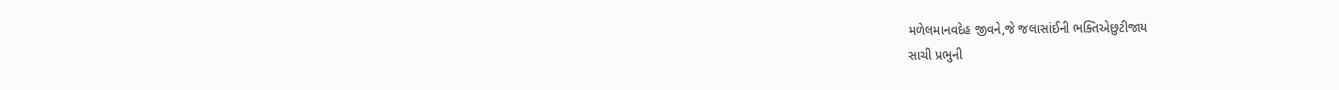મળેલમાનવદેહ જીવને,જે જલાસાંઈની ભક્તિએછુટીજાય
સાચી પ્રભુની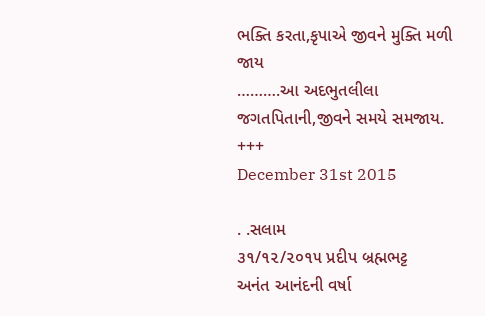ભક્તિ કરતા,કૃપાએ જીવને મુક્તિ મળી જાય
……….આ અદભુતલીલા જગતપિતાની,જીવને સમયે સમજાય.
+++
December 31st 2015

. .સલામ
૩૧/૧૨/૨૦૧૫ પ્રદીપ બ્રહ્મભટ્ટ
અનંત આનંદની વર્ષા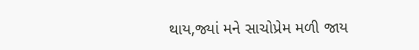થાય,જ્યાં મને સાચોપ્રેમ મળી જાય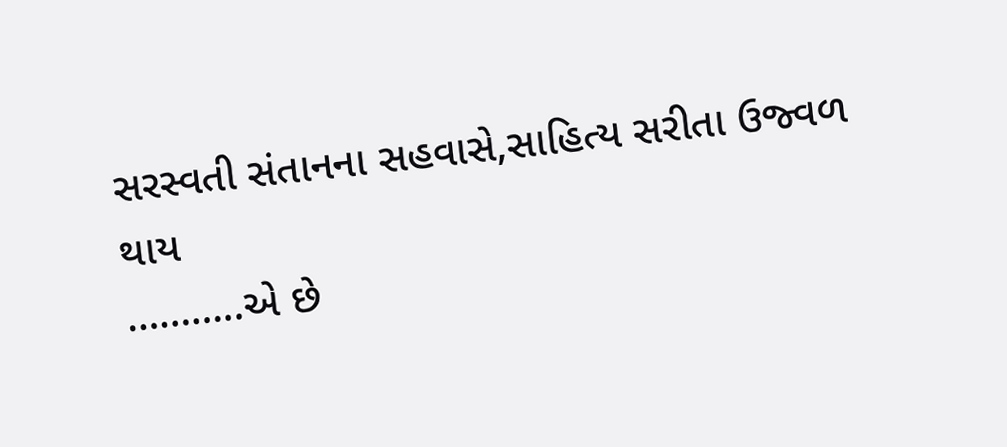સરસ્વતી સંતાનના સહવાસે,સાહિત્ય સરીતા ઉજ્વળ થાય
………..એ છે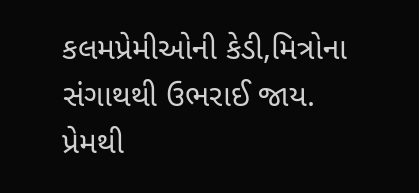કલમપ્રેમીઓની કેડી,મિત્રોના સંગાથથી ઉભરાઈ જાય.
પ્રેમથી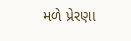મળે પ્રેરણા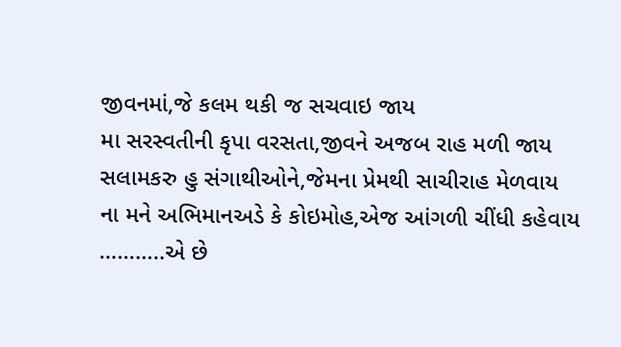જીવનમાં,જે કલમ થકી જ સચવાઇ જાય
મા સરસ્વતીની કૃપા વરસતા,જીવને અજબ રાહ મળી જાય
સલામકરુ હુ સંગાથીઓને,જેમના પ્રેમથી સાચીરાહ મેળવાય
ના મને અભિમાનઅડે કે કોઇમોહ,એજ આંગળી ચીંધી કહેવાય
………..એ છે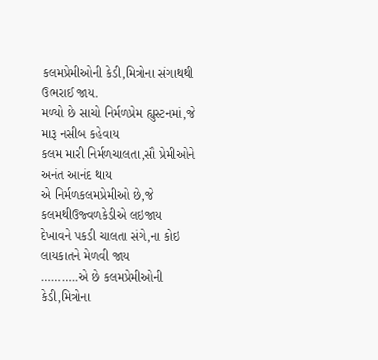કલમપ્રેમીઓની કેડી,મિત્રોના સંગાથથી ઉભરાઈ જાય.
મળ્યો છે સાચો નિર્મળપ્રેમ હ્યુસ્ટનમાં,જે મારૂ નસીબ કહેવાય
કલમ મારી નિર્મળચાલતા,સૌ પ્રેમીઓને અનંત આનંદ થાય
એ નિર્મળકલમપ્રેમીઓ છે,જે કલમથીઉજ્વળકેડીએ લઇજાય
દેખાવને પકડી ચાલતા સંગે,ના કોઇ લાયકાતને મેળવી જાય
………..એ છે કલમપ્રેમીઓની કેડી,મિત્રોના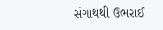સંગાથથી ઉભરાઈ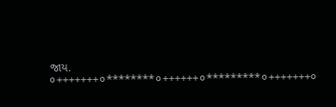જાય.
૦+++++++૦********૦++++++૦*********૦+++++++૦